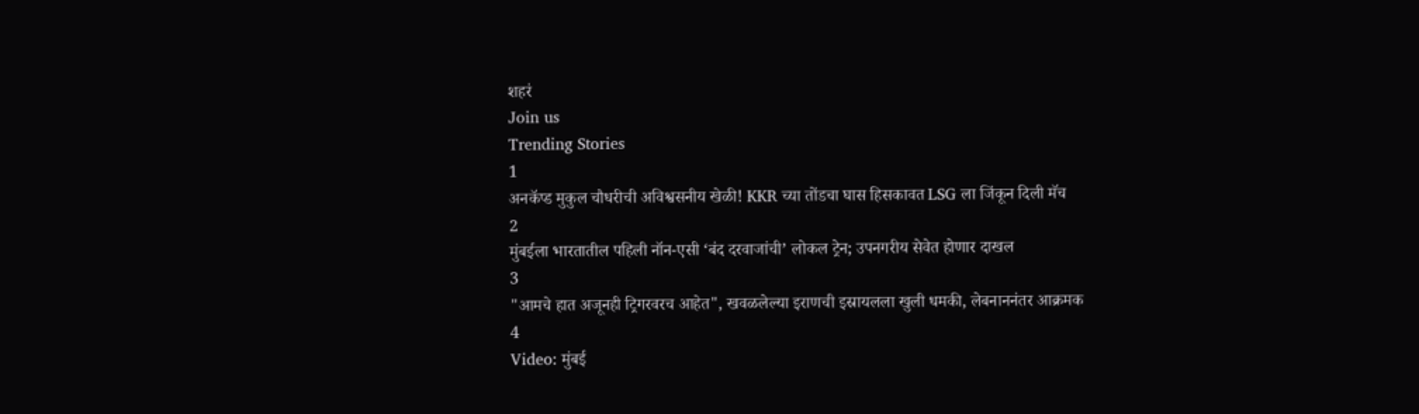शहरं
Join us
Trending Stories
1
अनकॅप्ड मुकुल चौधरीची अविश्वसनीय खेळी! KKR च्या तोंडचा घास हिसकावत LSG ला जिंकून दिली मॅच
2
मुंबईला भारतातील पहिली नॉन-एसी ‘बंद दरवाजांची’ लोकल ट्रेन; उपनगरीय सेवेत होणार दाखल
3
"आमचे हात अजूनही ट्रिगरवरच आहेत", खवळलेल्या इराणची इस्रायलला खुली धमकी, लेबनाननंतर आक्रमक
4
Video: मुंबई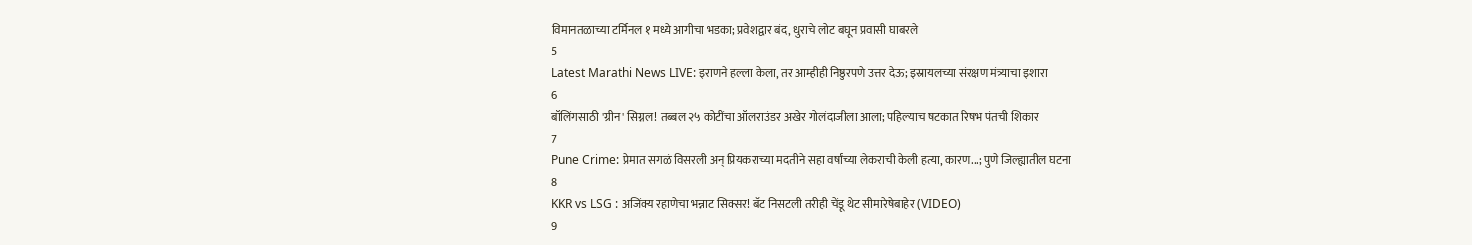विमानतळाच्या टर्मिनल १ मध्ये आगीचा भडका; प्रवेशद्वार बंद, धुराचे लोट बघून प्रवासी घाबरले
5
Latest Marathi News LIVE: इराणने हल्ला केला, तर आम्हीही निष्ठुरपणे उत्तर देऊ; इस्रायलच्या संरक्षण मंत्र्याचा इशारा
6
बॉलिंगसाठी 'ग्रीन' सिग्नल! तब्बल २५ कोटींचा ऑलराउंडर अखेर गोलंदाजीला आला; पहिल्याच षटकात रिषभ पंतची शिकार
7
Pune Crime: प्रेमात सगळं विसरली अन् प्रियकराच्या मदतीने सहा वर्षांच्या लेकराची केली हत्या, कारण...; पुणे जिल्ह्यातील घटना
8
KKR vs LSG : अजिंक्य रहाणेचा भन्नाट सिक्सर! बॅट निसटली तरीही चेंडू थेट सीमारेषेबाहेर (VIDEO)
9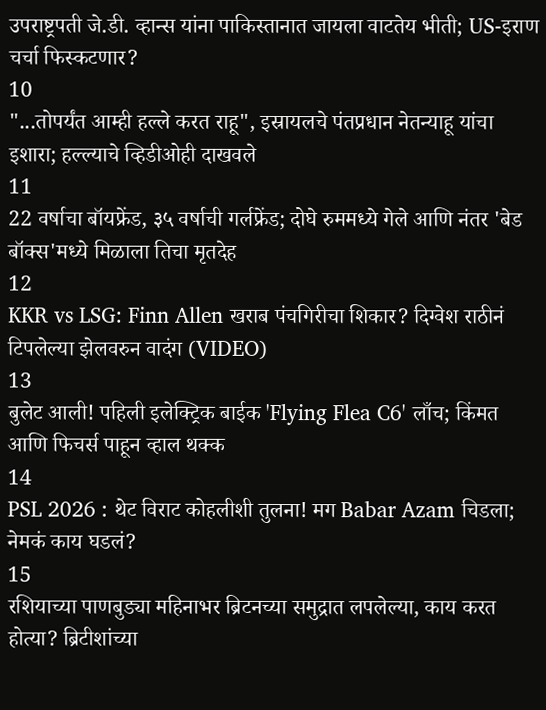उपराष्ट्रपती जे.डी. व्हान्स यांना पाकिस्तानात जायला वाटतेय भीती; US-इराण चर्चा फिस्कटणार?
10
"...तोपर्यंत आम्ही हल्ले करत राहू", इस्रायलचे पंतप्रधान नेतन्याहू यांचा इशारा; हल्ल्याचे व्हिडीओही दाखवले
11
22 वर्षाचा बॉयफ्रेंड, ३५ वर्षाची गर्लफ्रेंड; दोघे रुममध्ये गेले आणि नंतर 'बेड बॉक्स'मध्ये मिळाला तिचा मृतदेह
12
KKR vs LSG: Finn Allen खराब पंचगिरीचा शिकार? दिग्वेश राठीनं टिपलेल्या झेलवरुन वादंग (VIDEO)
13
बुलेट आली! पहिली इलेक्ट्रिक बाईक 'Flying Flea C6' लाँच; किंमत आणि फिचर्स पाहून व्हाल थक्क
14
PSL 2026 : थेट विराट कोहलीशी तुलना! मग Babar Azam चिडला; नेमकं काय घडलं?
15
रशियाच्या पाणबुड्या महिनाभर ब्रिटनच्या समुद्रात लपलेल्या, काय करत होत्या? ब्रिटीशांच्या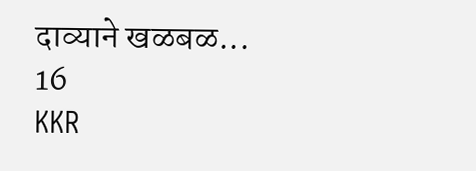दाव्याने खळबळ...
16
KKR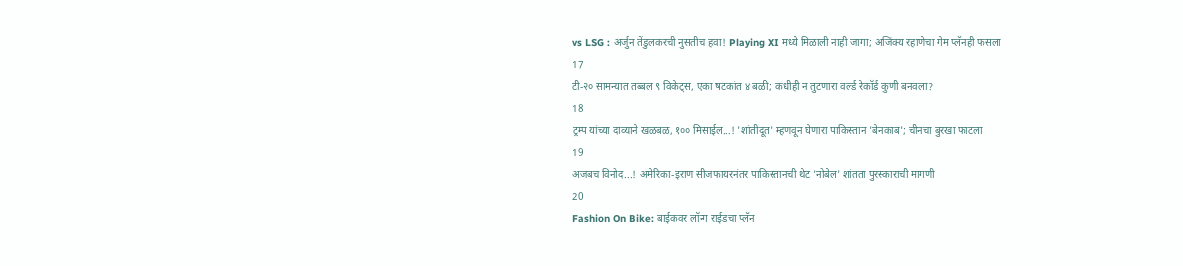vs LSG : अर्जुन तेंडुलकरची नुसतीच हवा! Playing XI मध्ये मिळाली नाही जागा; अजिंक्य रहाणेचा गेम प्लॅनही फसला
17
टी-२० सामन्यात तब्बल ९ विकेट्स, एका षटकांत ४ बळी; कधीही न तुटणारा वर्ल्ड रेकॉर्ड कुणी बनवला?
18
ट्रम्प यांच्या दाव्याने खळबळ, १०० मिसाईल...! 'शांतीदूत' म्हणवून घेणारा पाकिस्तान 'बेनकाब'; चीनचा बुरखा फाटला
19
अजबच विनोद...! अमेरिका-इराण सीजफायरनंतर पाकिस्तानची थेट 'नोबेल' शांतता पुरस्काराची मागणी
20
Fashion On Bike: बाईकवर लॉन्ग राईडचा प्लॅन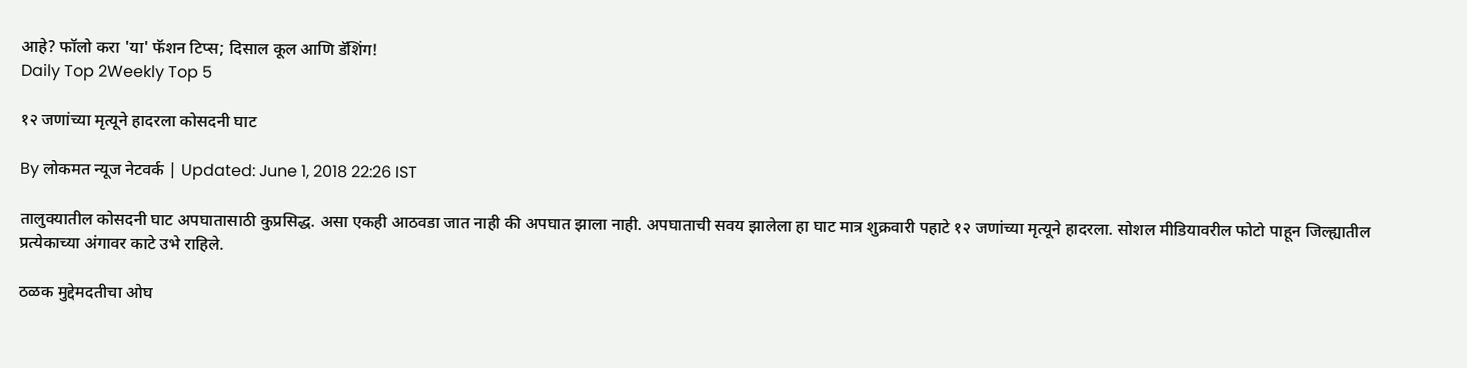आहे? फॉलो करा 'या' फॅशन टिप्स; दिसाल कूल आणि डॅशिंग!
Daily Top 2Weekly Top 5

१२ जणांच्या मृत्यूने हादरला कोसदनी घाट

By लोकमत न्यूज नेटवर्क | Updated: June 1, 2018 22:26 IST

तालुक्यातील कोसदनी घाट अपघातासाठी कुप्रसिद्ध. असा एकही आठवडा जात नाही की अपघात झाला नाही. अपघाताची सवय झालेला हा घाट मात्र शुक्रवारी पहाटे १२ जणांच्या मृत्यूने हादरला. सोशल मीडियावरील फोटो पाहून जिल्ह्यातील प्रत्येकाच्या अंगावर काटे उभे राहिले.

ठळक मुद्देमदतीचा ओघ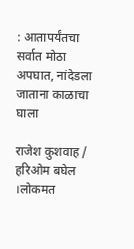: आतापर्यंतचा सर्वात मोठा अपघात, नांदेडला जाताना काळाचा घाला

राजेश कुशवाह / हरिओम बघेल ।लोकमत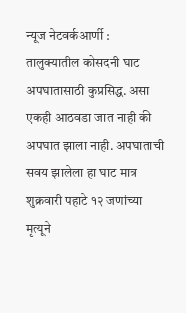न्यूज नेटवर्कआर्णी : तालुक्यातील कोसदनी घाट अपघातासाठी कुप्रसिद्ध. असा एकही आठवडा जात नाही की अपघात झाला नाही. अपघाताची सवय झालेला हा घाट मात्र शुक्रवारी पहाटे १२ जणांच्या मृत्यूने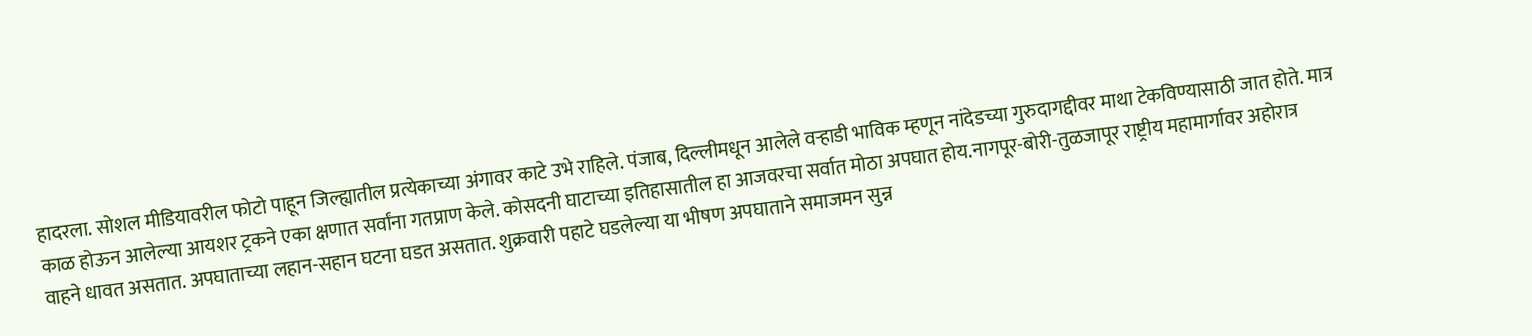हादरला. सोशल मीडियावरील फोटो पाहून जिल्ह्यातील प्रत्येकाच्या अंगावर काटे उभे राहिले. पंजाब, दिल्लीमधून आलेले वऱ्हाडी भाविक म्हणून नांदेडच्या गुरुदागद्दीवर माथा टेकविण्यासाठी जात होते. मात्र काळ होऊन आलेल्या आयशर ट्रकने एका क्षणात सर्वांना गतप्राण केले. कोसदनी घाटाच्या इतिहासातील हा आजवरचा सर्वात मोठा अपघात होय.नागपूर-बोरी-तुळजापूर राष्ट्रीय महामार्गावर अहोरात्र वाहने धावत असतात. अपघाताच्या लहान-सहान घटना घडत असतात. शुक्रवारी पहाटे घडलेल्या या भीषण अपघाताने समाजमन सुन्न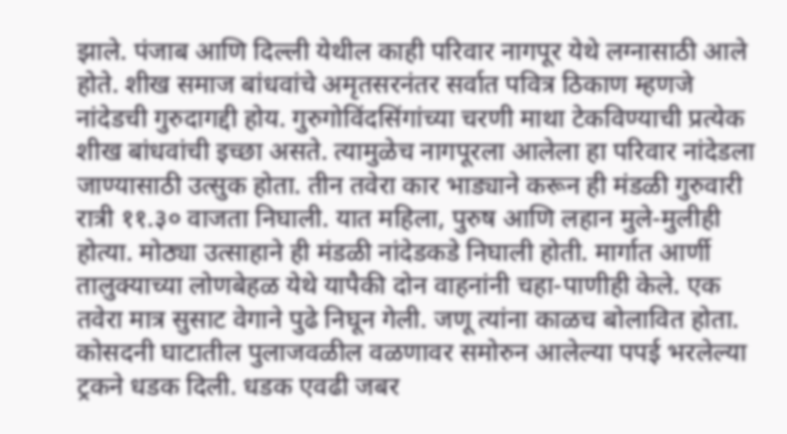झाले. पंजाब आणि दिल्ली येथील काही परिवार नागपूर येथे लग्नासाठी आले होते. शीख समाज बांधवांचे अमृतसरनंतर सर्वात पवित्र ठिकाण म्हणजे नांदेडची गुरुदागद्दी होय. गुरुगोविंदसिंगांच्या चरणी माथा टेकविण्याची प्रत्येक शीख बांधवांची इच्छा असते. त्यामुळेच नागपूरला आलेला हा परिवार नांदेडला जाण्यासाठी उत्सुक होता. तीन तवेरा कार भाड्याने करून ही मंडळी गुरुवारी रात्री ११.३० वाजता निघाली. यात महिला, पुरुष आणि लहान मुले-मुलीही होत्या. मोठ्या उत्साहाने ही मंडळी नांदेडकडे निघाली होती. मार्गात आर्णी तालुक्याच्या लोणबेहळ येथे यापैकी दोन वाहनांनी चहा-पाणीही केले. एक तवेरा मात्र सुसाट वेगाने पुढे निघून गेली. जणू त्यांना काळच बोलावित होता. कोसदनी घाटातील पुलाजवळील वळणावर समोरुन आलेल्या पपई भरलेल्या ट्रकने धडक दिली. धडक एवढी जबर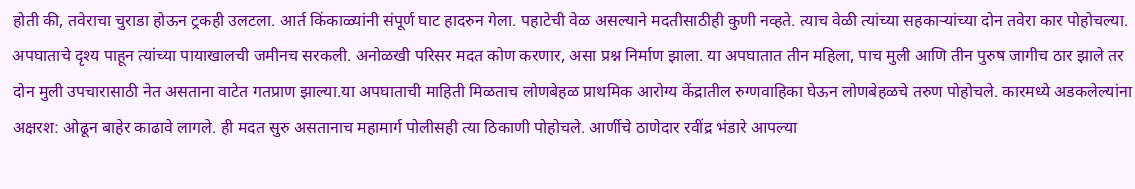होती की, तवेराचा चुराडा होऊन ट्रकही उलटला. आर्त किंकाळ्यांनी संपूर्ण घाट हादरुन गेला. पहाटेची वेळ असल्याने मदतीसाठीही कुणी नव्हते. त्याच वेळी त्यांच्या सहकाऱ्यांच्या दोन तवेरा कार पोहोचल्या. अपघाताचे दृश्य पाहून त्यांच्या पायाखालची जमीनच सरकली. अनोळखी परिसर मदत कोण करणार, असा प्रश्न निर्माण झाला. या अपघातात तीन महिला, पाच मुली आणि तीन पुरुष जागीच ठार झाले तर दोन मुली उपचारासाठी नेत असताना वाटेत गतप्राण झाल्या.या अपघाताची माहिती मिळताच लोणबेहळ प्राथमिक आरोग्य केंद्रातील रुग्णवाहिका घेऊन लोणबेहळचे तरुण पोहोचले. कारमध्ये अडकलेल्यांना अक्षरश: ओढून बाहेर काढावे लागले. ही मदत सुरु असतानाच महामार्ग पोलीसही त्या ठिकाणी पोहोचले. आर्णीचे ठाणेदार रवींद्र भंडारे आपल्या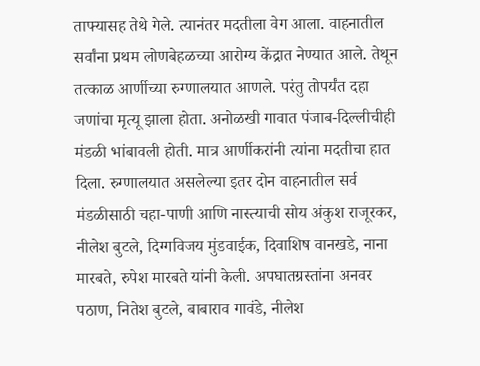ताफ्यासह तेथे गेले. त्यानंतर मदतीला वेग आला. वाहनातील सर्वांना प्रथम लोणबेहळच्या आरोग्य केंद्रात नेण्यात आले. तेथून तत्काळ आर्णीच्या रुग्णालयात आणले. परंतु तोपर्यंत दहा जणांचा मृत्यू झाला होता. अनोळखी गावात पंजाब-दिल्लीचीही मंडळी भांबावली होती. मात्र आर्णीकरांनी त्यांना मदतीचा हात दिला. रुग्णालयात असलेल्या इतर दोन वाहनातील सर्व मंडळीसाठी चहा-पाणी आणि नास्त्याची सोय अंकुश राजूरकर, नीलेश बुटले, दिग्गविजय मुंडवाईक, दिवाशिष वानखडे, नाना मारबते, रुपेश मारबते यांनी केली. अपघातग्रस्तांना अनवर पठाण, नितेश बुटले, बाबाराव गावंडे, नीलेश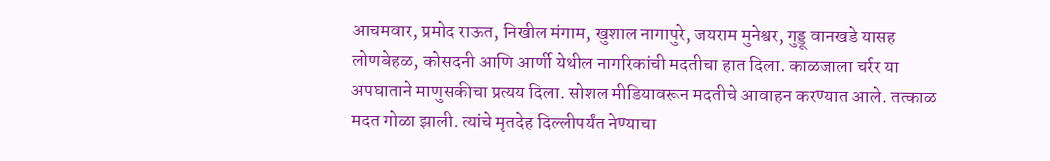आचमवार, प्रमोद राऊत, निखील मंगाम, खुशाल नागापुरे, जयराम मुनेश्वर, गुड्डू वानखडे यासह लोणबेहळ, कोसदनी आणि आर्णी येथील नागरिकांची मदतीचा हात दिला. काळजाला चर्रर या अपघाताने माणुसकीचा प्रत्यय दिला. सोशल मीडियावरून मदतीचे आवाहन करण्यात आले. तत्काळ मदत गोळा झाली. त्यांचे मृतदेह दिल्लीपर्यंत नेण्याचा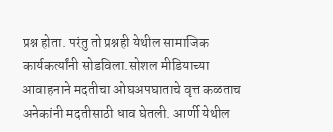प्रश्न होता. परंतु तो प्रश्नही येथील सामाजिक कार्यकर्त्यांनी सोडविला.सोशल मीडियाच्या आवाहनाने मदतीचा ओघअपघाताचे वृत्त कळताच अनेकांनी मदतीसाठी धाव घेतली. आर्णी येथील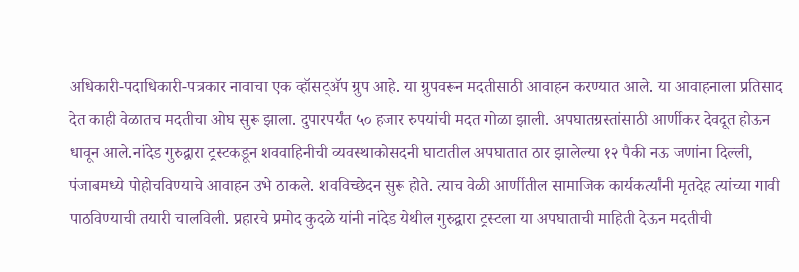अधिकारी-पदाधिकारी-पत्रकार नावाचा एक व्हॉसट्अ‍ॅप ग्रुप आहे. या ग्रुपवरून मदतीसाठी आवाहन करण्यात आले. या आवाहनाला प्रतिसाद देत काही वेळातच मदतीचा ओघ सुरू झाला. दुपारपर्यंत ५० हजार रुपयांची मदत गोळा झाली. अपघातग्रस्तांसाठी आर्णीकर देवदूत होऊन धावून आले.नांदेड गुरुद्वारा ट्रस्टकडून शववाहिनीची व्यवस्थाकोसदनी घाटातील अपघातात ठार झालेल्या १२ पैकी नऊ जणांना दिल्ली, पंजाबमध्ये पोहोचविण्याचे आवाहन उभे ठाकले. शवविच्छेदन सुरू होते. त्याच वेळी आर्णीतील सामाजिक कार्यकर्त्यांनी मृतदेह त्यांच्या गावी पाठविण्याची तयारी चालविली. प्रहारचे प्रमोद कुदळे यांनी नांदेड येथील गुरुद्वारा ट्रस्टला या अपघाताची माहिती देऊन मदतीची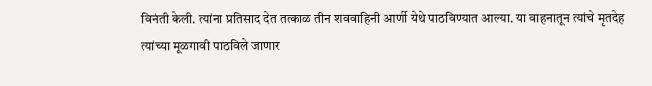विनंती केली. त्यांना प्रतिसाद देत तत्काळ तीन शववाहिनी आर्णी येथे पाठविण्यात आल्या. या वाहनातून त्यांचे मृतदेह त्यांच्या मूळगावी पाठविले जाणार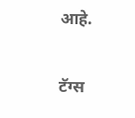आहे.

टॅग्स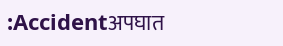:Accidentअपघात